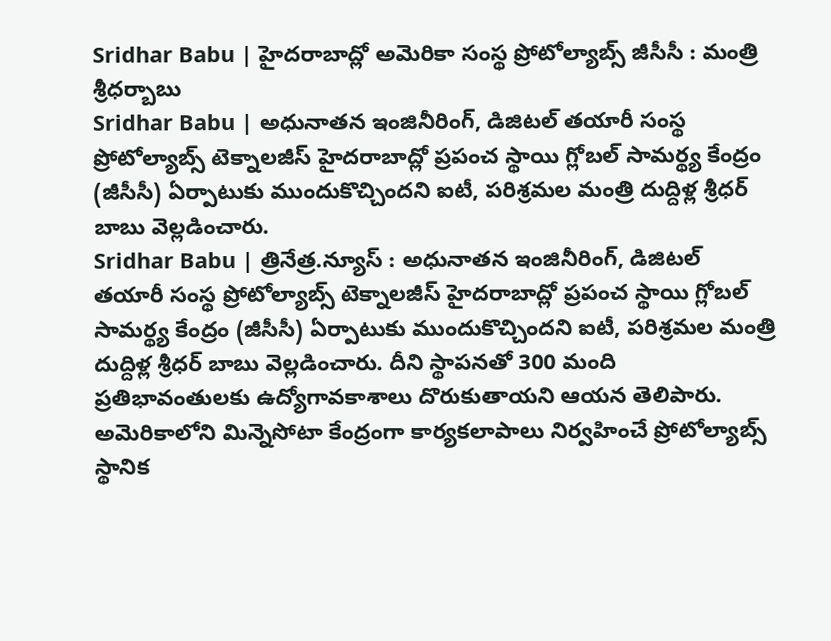Sridhar Babu | హైదరాబాద్లో అమెరికా సంస్థ ప్రోటోల్యాబ్స్ జీసీసీ : మంత్రి శ్రీధర్బాబు
Sridhar Babu | అధునాతన ఇంజినీరింగ్, డిజిటల్ తయారీ సంస్థ ప్రోటోల్యాబ్స్ టెక్నాలజీస్ హైదరాబాద్లో ప్రపంచ స్థాయి గ్లోబల్ సామర్థ్య కేంద్రం (జీసీసీ) ఏర్పాటుకు ముందుకొచ్చిందని ఐటీ, పరిశ్రమల మంత్రి దుద్దిళ్ల శ్రీధర్ బాబు వెల్లడించారు.
Sridhar Babu | త్రినేత్ర.న్యూస్ : అధునాతన ఇంజినీరింగ్, డిజిటల్ తయారీ సంస్థ ప్రోటోల్యాబ్స్ టెక్నాలజీస్ హైదరాబాద్లో ప్రపంచ స్థాయి గ్లోబల్ సామర్థ్య కేంద్రం (జీసీసీ) ఏర్పాటుకు ముందుకొచ్చిందని ఐటీ, పరిశ్రమల మంత్రి దుద్దిళ్ల శ్రీధర్ బాబు వెల్లడించారు. దీని స్థాపనతో 300 మంది ప్రతిభావంతులకు ఉద్యోగావకాశాలు దొరుకుతాయని ఆయన తెలిపారు. అమెరికాలోని మిన్నెసోటా కేంద్రంగా కార్యకలాపాలు నిర్వహించే ప్రోటోల్యాబ్స్ స్థానిక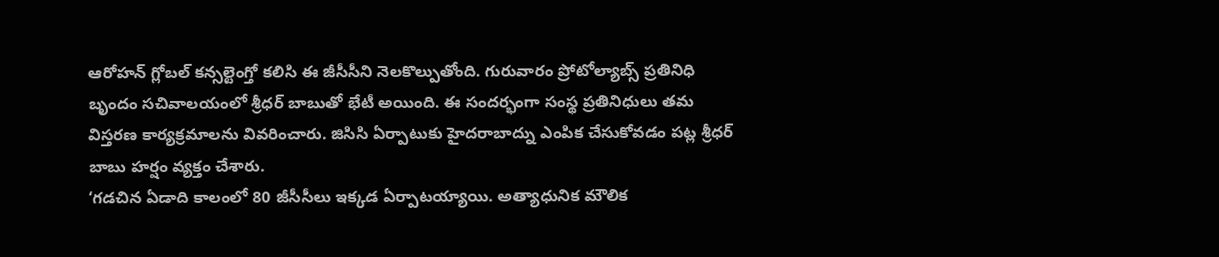ఆరోహన్ గ్లోబల్ కన్సల్టెంగ్తో కలిసి ఈ జీసీసీని నెలకొల్పుతోంది. గురువారం ప్రోటోల్యాబ్స్ ప్రతినిధి బృందం సచివాలయంలో శ్రీధర్ బాబుతో భేటీ అయింది. ఈ సందర్భంగా సంస్థ ప్రతినిధులు తమ విస్తరణ కార్యక్రమాలను వివరించారు. జిసిసి ఏర్పాటుకు హైదరాబాద్ను ఎంపిక చేసుకోవడం పట్ల శ్రీధర్ బాబు హర్షం వ్యక్తం చేశారు.
‘గడచిన ఏడాది కాలంలో 80 జీసీసీలు ఇక్కడ ఏర్పాటయ్యాయి. అత్యాధునిక మౌలిక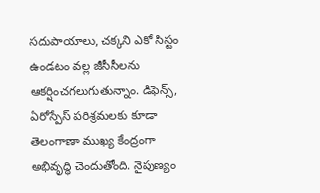సదుపాయాలు, చక్కని ఎకో సిస్టం ఉండటం వల్ల జీసీసీలను ఆకర్షించగలుగుతున్నాం. డిఫెన్స్, ఏరోస్పేస్ పరిశ్రమలకు కూడా తెలంగాణా ముఖ్య కేంద్రంగా అభివృద్ధి చెందుతోంది. నైపుణ్యం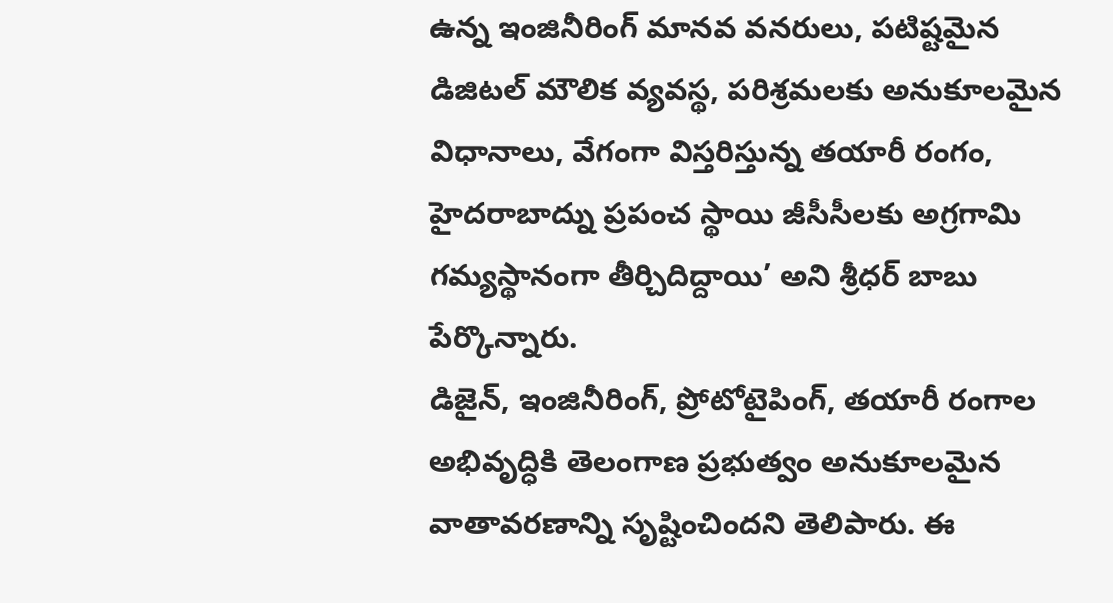ఉన్న ఇంజినీరింగ్ మానవ వనరులు, పటిష్టమైన డిజిటల్ మౌలిక వ్యవస్థ, పరిశ్రమలకు అనుకూలమైన విధానాలు, వేగంగా విస్తరిస్తున్న తయారీ రంగం, హైదరాబాద్ను ప్రపంచ స్థాయి జీసీసీలకు అగ్రగామి గమ్యస్థానంగా తీర్చిదిద్దాయి’ అని శ్రీధర్ బాబు పేర్కొన్నారు.
డిజైన్, ఇంజినీరింగ్, ప్రోటోటైపింగ్, తయారీ రంగాల అభివృద్ధికి తెలంగాణ ప్రభుత్వం అనుకూలమైన వాతావరణాన్ని సృష్టించిందని తెలిపారు. ఈ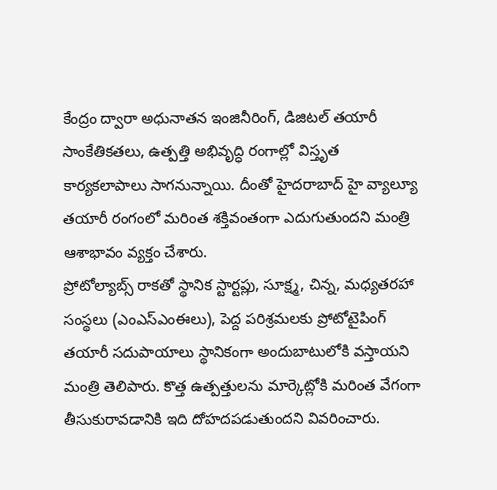కేంద్రం ద్వారా అధునాతన ఇంజినీరింగ్, డిజిటల్ తయారీ సాంకేతికతలు, ఉత్పత్తి అభివృద్ధి రంగాల్లో విస్తృత కార్యకలాపాలు సాగనున్నాయి. దీంతో హైదరాబాద్ హై వ్యాల్యూ తయారీ రంగంలో మరింత శక్తివంతంగా ఎదుగుతుందని మంత్రి ఆశాభావం వ్యక్తం చేశారు.
ప్రోటోల్యాబ్స్ రాకతో స్థానిక స్టార్టప్లు, సూక్ష్మ, చిన్న, మధ్యతరహా సంస్థలు (ఎంఎస్ఎంఈలు), పెద్ద పరిశ్రమలకు ప్రోటోటైపింగ్ తయారీ సదుపాయాలు స్థానికంగా అందుబాటులోకి వస్తాయని మంత్రి తెలిపారు. కొత్త ఉత్పత్తులను మార్కెట్లోకి మరింత వేగంగా తీసుకురావడానికి ఇది దోహదపడుతుందని వివరించారు.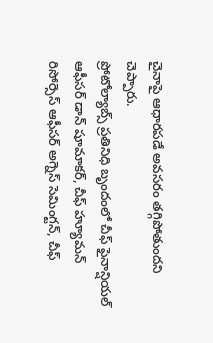చైనాపై ఆధారపడే అవసరం తగ్గిపోతుందని చెప్పారు.
ప్రోటోల్యాబ్స్ ప్రతినిధి బృందంలో చీఫ్ ఫైనాన్షియల్ ఆఫీసర్ డాన్ షూమాకర్, చీఫ్ హ్యూమన్ రిసోర్సెస్ ఆఫీసర్ అగ్నెస్ సెమింగ్టన్, చీఫ్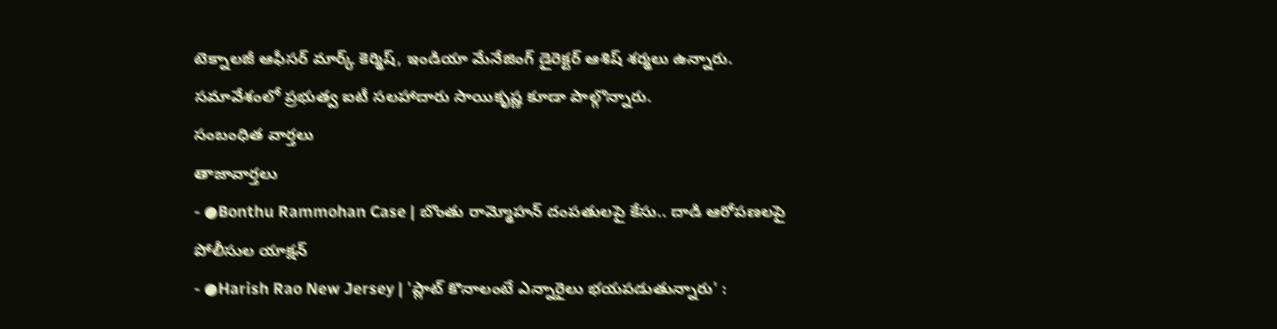టెక్నాలజీ ఆఫీసర్ మార్క్ కెర్మిష్, ఇండియా మేనేజింగ్ డైరెక్టర్ ఆశిష్ శర్మలు ఉన్నారు. సమావేశంలో ప్రభుత్వ ఐటీ సలహాదారు సాయికృష్ణ కూడా పాల్గొన్నారు.
సంబంధిత వార్తలు
తాజావార్తలు
- ●Bonthu Rammohan Case | బొంతు రామ్మోహన్ దంపతులపై కేసు.. దాడి ఆరోపణలపై పోలీసుల యాక్షన్
- ●Harish Rao New Jersey | 'ప్లాట్ కొనాలంటే ఎన్నారైలు భయపడుతున్నారు' :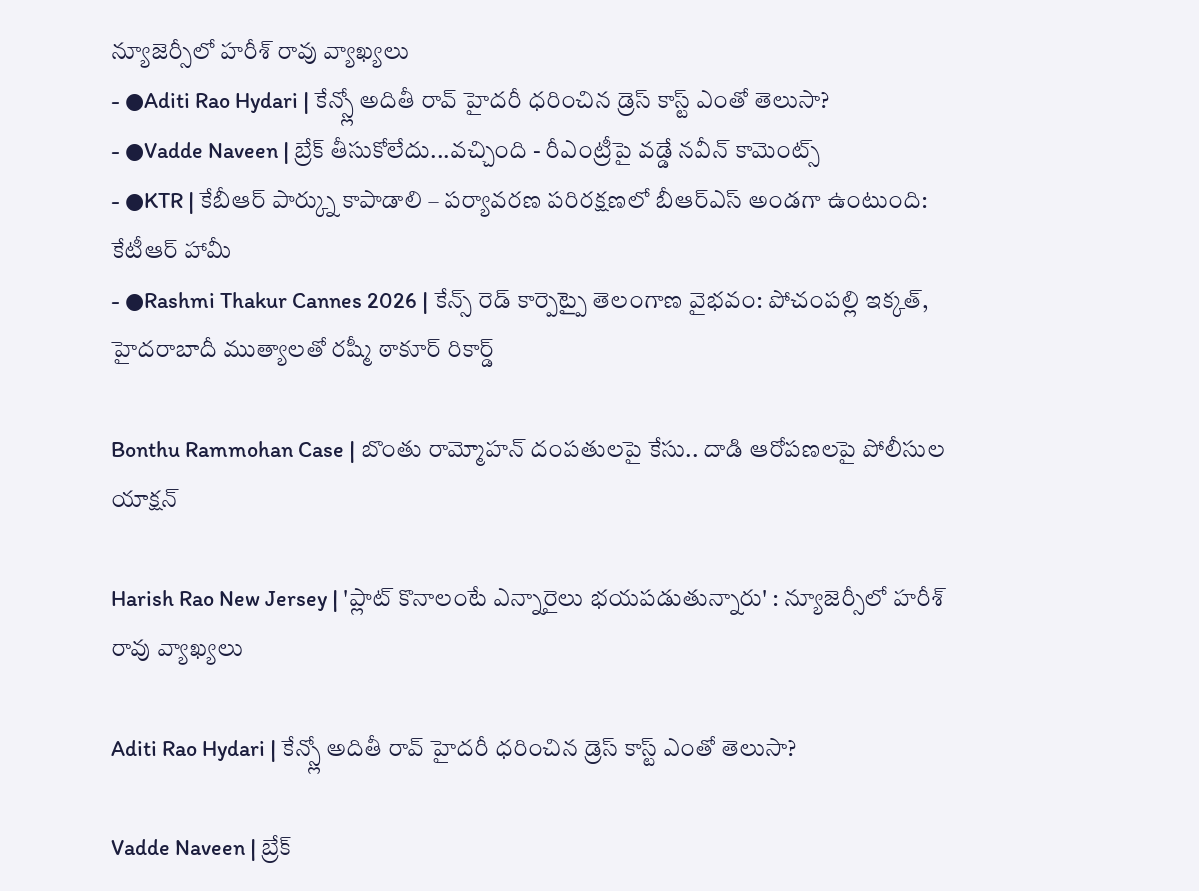న్యూజెర్సీలో హరీశ్ రావు వ్యాఖ్యలు
- ●Aditi Rao Hydari | కేన్స్లో అదితీ రావ్ హైదరీ ధరించిన డ్రెస్ కాస్ట్ ఎంతో తెలుసా?
- ●Vadde Naveen | బ్రేక్ తీసుకోలేదు...వచ్చింది - రీఎంట్రీపై వడ్డే నవీన్ కామెంట్స్
- ●KTR | కేబీఆర్ పార్క్ను కాపాడాలి – పర్యావరణ పరిరక్షణలో బీఆర్ఎస్ అండగా ఉంటుంది: కేటీఆర్ హామీ
- ●Rashmi Thakur Cannes 2026 | కేన్స్ రెడ్ కార్పెట్పై తెలంగాణ వైభవం: పోచంపల్లి ఇక్కత్, హైదరాబాదీ ముత్యాలతో రష్మీ ఠాకూర్ రికార్డ్

Bonthu Rammohan Case | బొంతు రామ్మోహన్ దంపతులపై కేసు.. దాడి ఆరోపణలపై పోలీసుల యాక్షన్

Harish Rao New Jersey | 'ప్లాట్ కొనాలంటే ఎన్నారైలు భయపడుతున్నారు' : న్యూజెర్సీలో హరీశ్ రావు వ్యాఖ్యలు

Aditi Rao Hydari | కేన్స్లో అదితీ రావ్ హైదరీ ధరించిన డ్రెస్ కాస్ట్ ఎంతో తెలుసా?

Vadde Naveen | బ్రేక్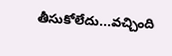తీసుకోలేదు...వచ్చింది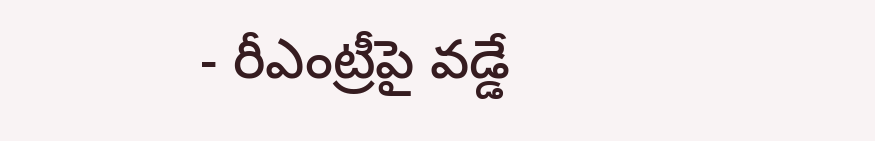- రీఎంట్రీపై వడ్డే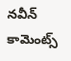నవీన్ కామెంట్స్